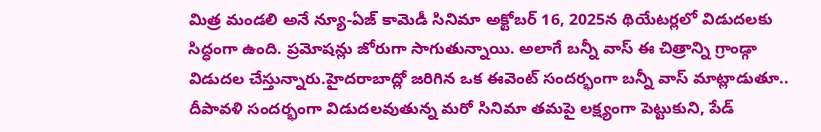మిత్ర మండలి అనే న్యూ-ఏజ్ కామెడీ సినిమా అక్టోబర్ 16, 2025న థియేటర్లలో విడుదలకు సిద్ధంగా ఉంది. ప్రమోషన్లు జోరుగా సాగుతున్నాయి. అలాగే బన్నీ వాస్ ఈ చిత్రాన్ని గ్రాండ్గా విడుదల చేస్తున్నారు.హైదరాబాద్లో జరిగిన ఒక ఈవెంట్ సందర్భంగా బన్నీ వాస్ మాట్లాడుతూ.. దీపావళి సందర్భంగా విడుదలవుతున్న మరో సినిమా తమపై లక్ష్యంగా పెట్టుకుని, పేడ్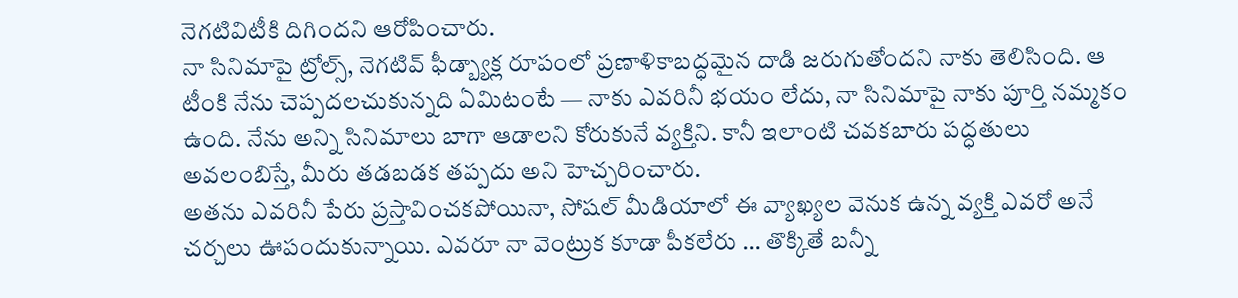నెగటివిటీకి దిగిందని ఆరోపించారు.
నా సినిమాపై ట్రోల్స్, నెగటివ్ ఫీడ్బ్యాక్ల రూపంలో ప్రణాళికాబద్ధమైన దాడి జరుగుతోందని నాకు తెలిసింది. ఆ టీంకి నేను చెప్పదలచుకున్నది ఏమిటంటే — నాకు ఎవరినీ భయం లేదు, నా సినిమాపై నాకు పూర్తి నమ్మకం ఉంది. నేను అన్ని సినిమాలు బాగా ఆడాలని కోరుకునే వ్యక్తిని. కానీ ఇలాంటి చవకబారు పద్ధతులు అవలంబిస్తే, మీరు తడబడక తప్పదు అని హెచ్చరించారు.
అతను ఎవరినీ పేరు ప్రస్తావించకపోయినా, సోషల్ మీడియాలో ఈ వ్యాఖ్యల వెనుక ఉన్న వ్యక్తి ఎవరో అనే చర్చలు ఊపందుకున్నాయి. ఎవరూ నా వెంట్రుక కూడా పీకలేరు … తొక్కితే బన్నీ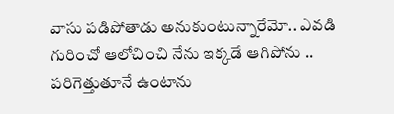వాసు పడిపోతాడు అనుకుంటున్నారేమో.. ఎవడి గురించో ఆలోచించి నేను ఇక్కడే ఆగిపోను .. పరిగెత్తుతూనే ఉంటాను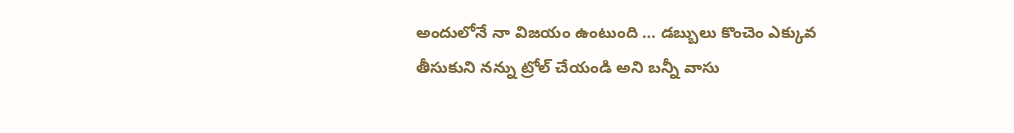అందులోనే నా విజయం ఉంటుంది … డబ్బులు కొంచెం ఎక్కువ తీసుకుని నన్ను ట్రోల్ చేయండి అని బన్నీ వాసు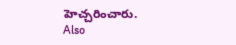హెచ్చరించారు.
Also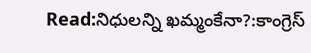Read:నిధులన్ని ఖమ్మంకేనా?:కాంగ్రెస్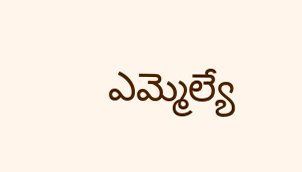ఎమ్మెల్యే